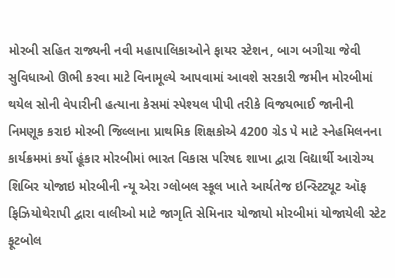મોરબી સહિત રાજ્યની નવી મહાપાલિકાઓને ફાયર સ્ટેશન, બાગ બગીચા જેવી સુવિધાઓ ઊભી કરવા માટે વિનામૂલ્યે આપવામાં આવશે સરકારી જમીન મોરબીમાં થયેલ સોની વેપારીની હત્યાના કેસમાં સ્પેશ્યલ પીપી તરીકે વિજયભાઈ જાનીની નિમણૂક કરાઇ મોરબી જિલ્લાના પ્રાથમિક શિક્ષકોએ 4200 ગ્રેડ પે માટે સ્નેહમિલનના કાર્યક્રમમાં કર્યો હૂંકાર મોરબીમાં ભારત વિકાસ પરિષદ શાખા દ્વારા વિદ્યાર્થી આરોગ્ય શિબિર યોજાઇ મોરબીની ન્યૂ એરા ગ્લોબલ સ્કૂલ ખાતે આર્યતેજ ઇન્સ્ટિટ્યૂટ ઑફ ફિઝિયોથેરાપી દ્વારા વાલીઓ માટે જાગૃતિ સેમિનાર યોજાયો મોરબીમાં યોજાયેલી સ્ટેટ ફૂટબોલ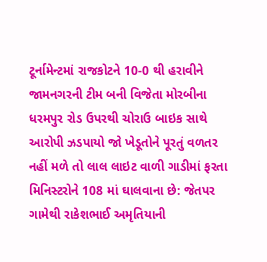ટૂર્નામેન્ટમાં રાજકોટને 10-0 થી હરાવીને જામનગરની ટીમ બની વિજેતા મોરબીના ધરમપુર રોડ ઉપરથી ચોરાઉ બાઇક સાથે આરોપી ઝડપાયો જો ખેડૂતોને પૂરતું વળતર નહીં મળે તો લાલ લાઇટ વાળી ગાડીમાં ફરતા મિનિસ્ટરોને 108 માં ઘાલવાના છે: જેતપર ગામેથી રાકેશભાઈ અમૃતિયાની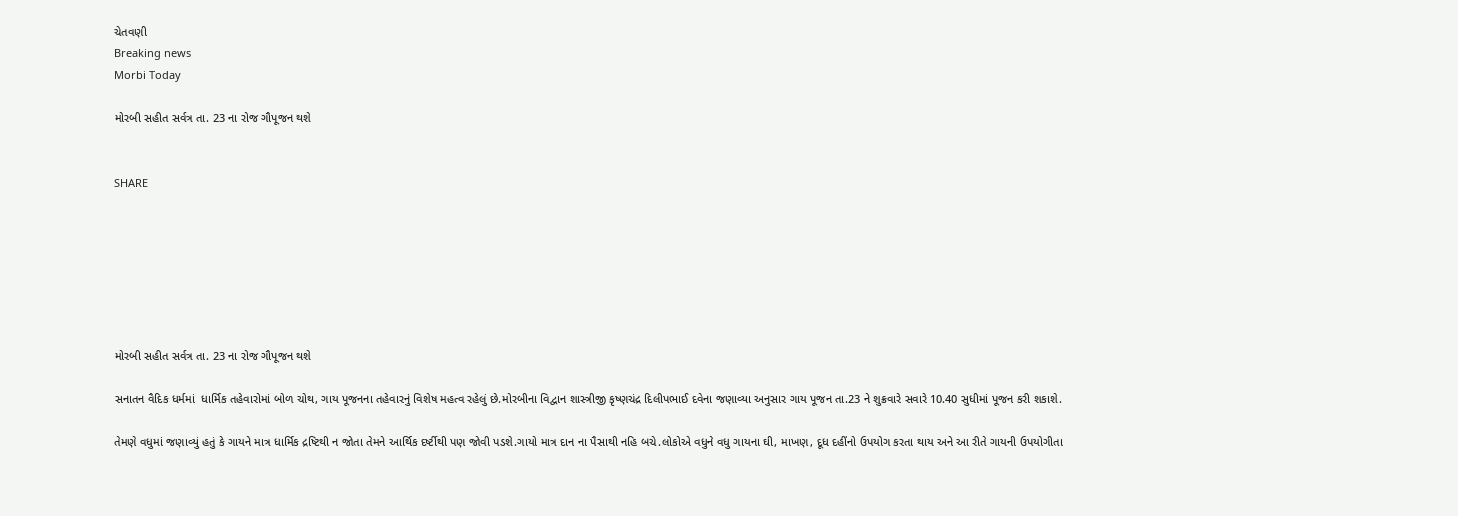ચેતવણી
Breaking news
Morbi Today

મોરબી સહીત સર્વત્ર તા. 23 ના રોજ ગૌપૂજન થશે


SHARE







મોરબી સહીત સર્વત્ર તા. 23 ના રોજ ગૌપૂજન થશે

સનાતન વૈદિક ધર્મમાં  ધાર્મિક તહેવારોમાં બોળ ચોથ, ગાય પૂજનના તહેવારનું વિશેષ મહત્વ રહેલું છે.મોરબીના વિદ્વાન શાસ્ત્રીજી કૃષ્ણચંદ્ર દિલીપભાઈ દવેના જણાવ્યા અનુસાર ગાય પૂજન તા.23 ને શુક્રવારે સવારે 10.40 સુધીમાં પૂજન કરી શકાશે.

તેમણે વધુમાં જણાવ્યું હતું કે ગાયને માત્ર ધાર્મિક દ્રષ્ટિથી ન જોતા તેમને આર્થિક દર્ષ્ટીથી પણ જોવી પડશે.ગાયો માત્ર દાન ના પૈસાથી નહિ બચે.લોકોએ વધુને વધુ ગાયના ઘી, માખણ, દૂધ દહીંનો ઉપયોગ કરતા થાય અને આ રીતે ગાયની ઉપયોગીતા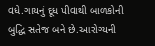વધે.ગાયનું દૂધ પીવાથી બાળકોની બુદ્ધિ સતેજ બને છે.આરોગ્યની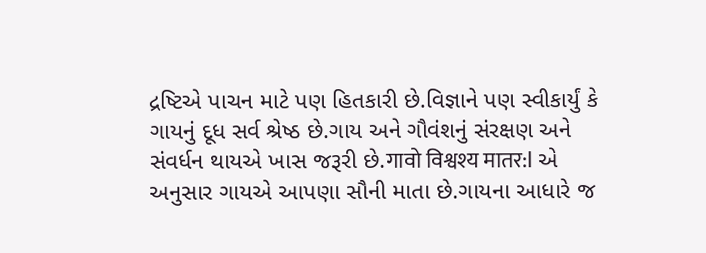દ્રષ્ટિએ પાચન માટે પણ હિતકારી છે.વિજ્ઞાને પણ સ્વીકાર્યું કે ગાયનું દૂધ સર્વ શ્રેષ્ઠ છે.ગાય અને ગૌવંશનું સંરક્ષણ અને સંવર્ધન થાયએ ખાસ જરૂરી છે.गावो विश्वश्य मातर:l એ અનુસાર ગાયએ આપણા સૌની માતા છે.ગાયના આધારે જ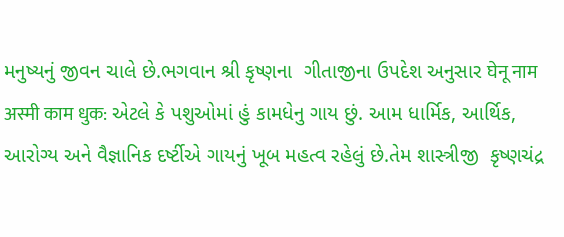મનુષ્યનું જીવન ચાલે છે.ભગવાન શ્રી કૃષ્ણના  ગીતાજીના ઉપદેશ અનુસાર घेनू नाम अस्मी काम धुक: એટલે કે પશુઓમાં હું કામધેનુ ગાય છું. આમ ધાર્મિક, આર્થિક, આરોગ્ય અને વૈજ્ઞાનિક દર્ષ્ટીએ ગાયનું ખૂબ મહત્વ રહેલું છે.તેમ શાસ્ત્રીજી  કૃષ્ણચંદ્ર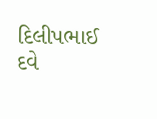દિલીપભાઈ દવે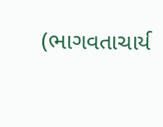(ભાગવતાચાર્ય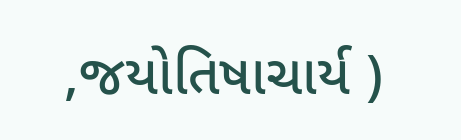,જયોતિષાચાર્ય )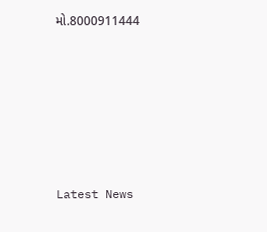મો.8000911444






Latest News